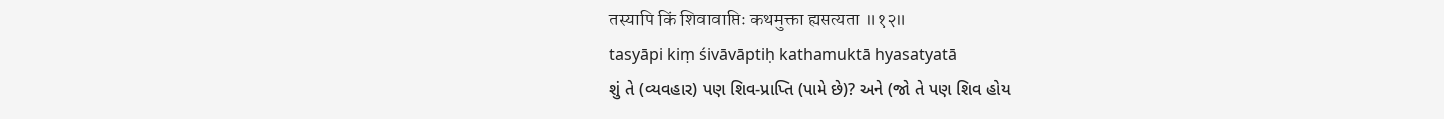तस्यापि किं शिवावाप्तिः कथमुक्ता ह्यसत्यता ॥१२॥
tasyāpi kiṃ śivāvāptiḥ kathamuktā hyasatyatā
શું તે (વ્યવહાર) પણ શિવ-પ્રાપ્તિ (પામે છે)? અને (જો તે પણ શિવ હોય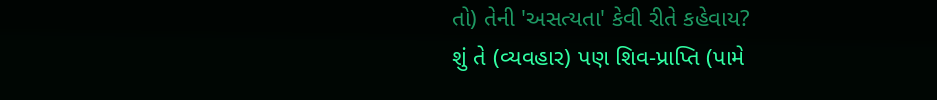તો) તેની 'અસત્યતા' કેવી રીતે કહેવાય?
શું તે (વ્યવહાર) પણ શિવ-પ્રાપ્તિ (પામે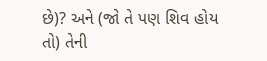છે)? અને (જો તે પણ શિવ હોય તો) તેની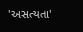'અસત્યતા'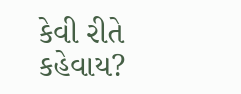કેવી રીતે કહેવાય?